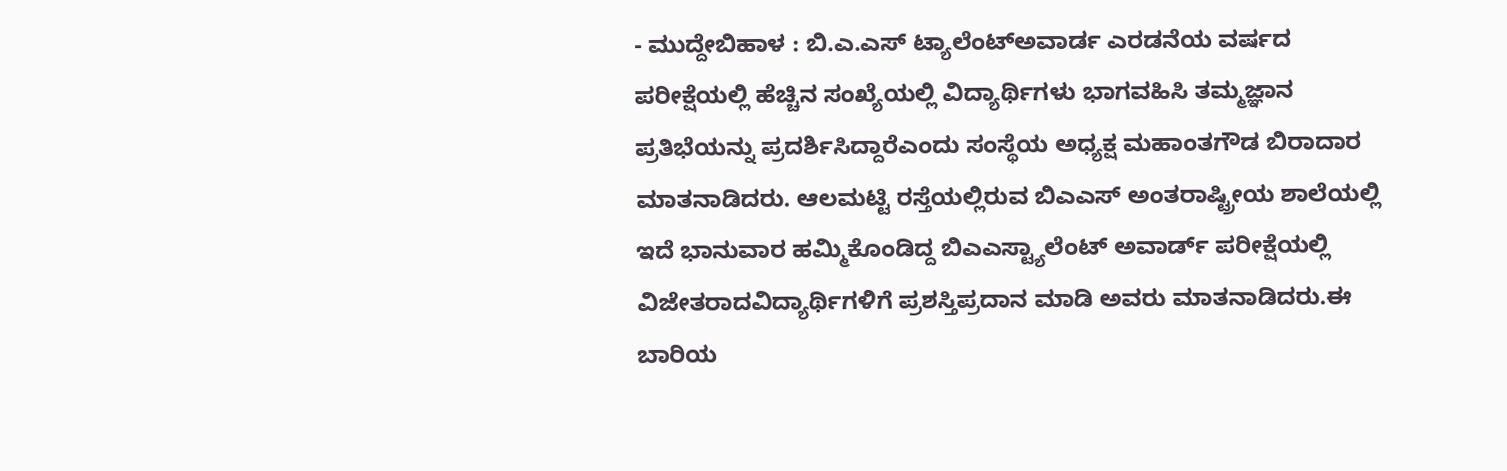- ಮುದ್ದೇಬಿಹಾಳ : ಬಿ.ಎ.ಎಸ್ ಟ್ಯಾಲೆಂಟ್ಅವಾರ್ಡ ಎರಡನೆಯ ವರ್ಷದ ಪರೀಕ್ಷೆಯಲ್ಲಿ ಹೆಚ್ಚಿನ ಸಂಖ್ಯೆಯಲ್ಲಿ ವಿದ್ಯಾರ್ಥಿಗಳು ಭಾಗವಹಿಸಿ ತಮ್ಮಜ್ಞಾನ ಪ್ರತಿಭೆಯನ್ನು ಪ್ರದರ್ಶಿಸಿದ್ದಾರೆಎಂದು ಸಂಸ್ಥೆಯ ಅಧ್ಯಕ್ಷ ಮಹಾಂತಗೌಡ ಬಿರಾದಾರ ಮಾತನಾಡಿದರು. ಆಲಮಟ್ಟಿ ರಸ್ತೆಯಲ್ಲಿರುವ ಬಿಎಎಸ್ ಅಂತರಾಷ್ಟ್ರೀಯ ಶಾಲೆಯಲ್ಲಿ ಇದೆ ಭಾನುವಾರ ಹಮ್ಮಿಕೊಂಡಿದ್ದ ಬಿಎಎಸ್ಟ್ಯಾಲೆಂಟ್ ಅವಾರ್ಡ್ ಪರೀಕ್ಷೆಯಲ್ಲಿ ವಿಜೇತರಾದವಿದ್ಯಾರ್ಥಿಗಳಿಗೆ ಪ್ರಶಸ್ತಿಪ್ರದಾನ ಮಾಡಿ ಅವರು ಮಾತನಾಡಿದರು.ಈ ಬಾರಿಯ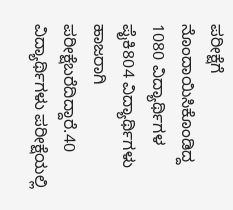ಪರೀಕ್ಷೆಗೆ ನೊಂದಾಯಿಸಿಕೊಂಡಿದ್ದ 1080 ವಿದ್ಯಾರ್ಥಿಗಳ ಪೈಕಿ804 ವಿದ್ಯಾರ್ಥಿಗಳು ಹಾಜರಾಗಿ ಪರೀಕ್ಷೆಬರೆದಿದ್ದಾರೆ.40 ವಿದ್ಯಾರ್ಥಿಗಳು ಪರೀಕ್ಷೆಯಲ್ಲಿ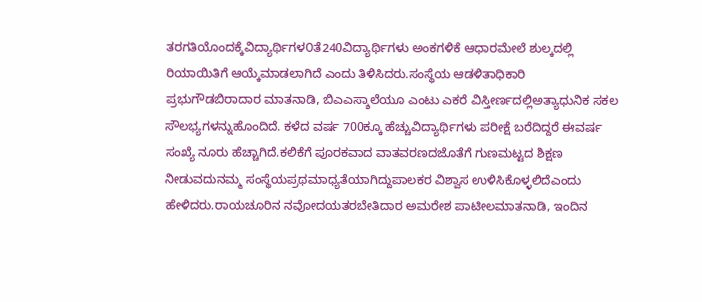ತರಗತಿಯೊಂದಕ್ಕೆವಿದ್ಯಾರ್ಥಿಗಳ೦ತೆ240ವಿದ್ಯಾರ್ಥಿಗಳು ಅಂಕಗಳಿಕೆ ಆಧಾರಮೇಲೆ ಶುಲ್ಕದಲ್ಲಿ ರಿಯಾಯಿತಿಗೆ ಆಯ್ಕೆಮಾಡಲಾಗಿದೆ ಎಂದು ತಿಳಿಸಿದರು.ಸಂಸ್ಥೆಯ ಆಡಳಿತಾಧಿಕಾರಿ ಪ್ರಭುಗೌಡಬಿರಾದಾರ ಮಾತನಾಡಿ, ಬಿಎಎಸ್ಶಾಲೆಯೂ ಎಂಟು ಎಕರೆ ವಿಸ್ತೀರ್ಣದಲ್ಲಿಅತ್ಯಾಧುನಿಕ ಸಕಲ ಸೌಲಭ್ಯಗಳನ್ನುಹೊಂದಿದೆ. ಕಳೆದ ವರ್ಷ 700ಕ್ಕೂ ಹೆಚ್ಚುವಿದ್ಯಾರ್ಥಿಗಳು ಪರೀಕ್ಷೆ ಬರೆದಿದ್ದರೆ ಈವರ್ಷ ಸಂಖ್ಯೆ ನೂರು ಹೆಚ್ಚಾಗಿದೆ.ಕಲಿಕೆಗೆ ಪೂರಕವಾದ ವಾತವರಣದಜೊತೆಗೆ ಗುಣಮಟ್ಟದ ಶಿಕ್ಷಣ ನೀಡುವದುನಮ್ಮ ಸಂಸ್ಥೆಯಪ್ರಥಮಾಧ್ಯತೆಯಾಗಿದ್ದುಪಾಲಕರ ವಿಶ್ವಾಸ ಉಳಿಸಿಕೊಳ್ಳಲಿದೆಎಂದು ಹೇಳಿದರು.ರಾಯಚೂರಿನ ನವೋದಯತರಬೇತಿದಾರ ಅಮರೇಶ ಪಾಟೀಲಮಾತನಾಡಿ, ಇಂದಿನ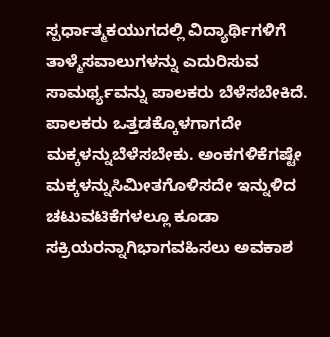ಸ್ಪರ್ಧಾತ್ಮಕಯುಗದಲ್ಲಿ ವಿದ್ಯಾರ್ಥಿಗಳಿಗೆ ತಾಳ್ಮೆಸವಾಲುಗಳನ್ನು ಎದುರಿಸುವ ಸಾಮರ್ಥ್ಯವನ್ನು ಪಾಲಕರು ಬೆಳೆಸಬೇಕಿದೆ. ಪಾಲಕರು ಒತ್ತಡಕ್ಕೊಳಗಾಗದೇ ಮಕ್ಕಳನ್ನುಬೆಳೆಸಬೇಕು. ಅಂಕಗಳಿಕೆಗಷ್ಟೇ ಮಕ್ಕಳನ್ನುಸಿಮೀತಗೊಳಿಸದೇ ಇನ್ನುಳಿದ ಚಟುವಟಿಕೆಗಳಲ್ಲೂ ಕೂಡಾ ಸಕ್ರಿಯರನ್ನಾಗಿಭಾಗವಹಿಸಲು ಅವಕಾಶ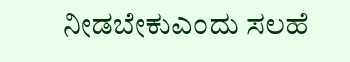ನೀಡಬೇಕುಎಂದು ಸಲಹೆ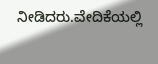ನೀಡಿದರು.ವೇದಿಕೆಯಲ್ಲಿ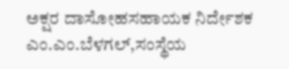ಅಕ್ಷರ ದಾಸೋಹಸಹಾಯಕ ನಿರ್ದೇಶಕ ಎಂ.ಎಂ.ಬೆಳಗಲ್,ಸಂಸ್ಥೆಯ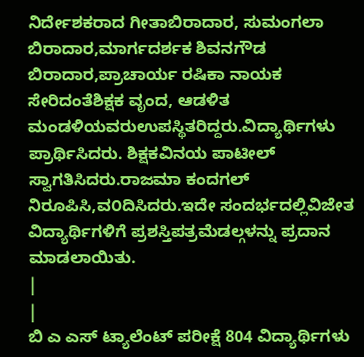ನಿರ್ದೇಶಕರಾದ ಗೀತಾಬಿರಾದಾರ, ಸುಮಂಗಲಾ ಬಿರಾದಾರ,ಮಾರ್ಗದರ್ಶಕ ಶಿವನಗೌಡ ಬಿರಾದಾರ,ಪ್ರಾಚಾರ್ಯ ರಷಿಕಾ ನಾಯಕ ಸೇರಿದಂತೆಶಿಕ್ಷಕ ವೃಂದ, ಆಡಳಿತ ಮಂಡಳಿಯವರುಉಪಸ್ಥಿತರಿದ್ದರು.ವಿದ್ಯಾರ್ಥಿಗಳು ಪ್ರಾರ್ಥಿಸಿದರು. ಶಿಕ್ಷಕವಿನಯ ಪಾಟೀಲ್ ಸ್ವಾಗತಿಸಿದರು.ರಾಜಮಾ ಕಂದಗಲ್ ನಿರೂಪಿಸಿ,ವ೦ದಿಸಿದರು.ಇದೇ ಸಂದರ್ಭದಲ್ಲಿವಿಜೇತ ವಿದ್ಯಾರ್ಥಿಗಳಿಗೆ ಪ್ರಶಸ್ತಿಪತ್ರಮೆಡಲ್ಗಳನ್ನು ಪ್ರದಾನ ಮಾಡಲಾಯಿತು.
|
|
ಬಿ ಎ ಎಸ್ ಟ್ಯಾಲೆಂಟ್ ಪರೀಕ್ಷೆ 804 ವಿದ್ಯಾರ್ಥಿಗಳು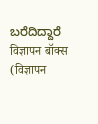ಬರೆದಿದ್ದಾರೆ
विज्ञापन बॉक्स (विज्ञापन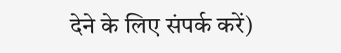देने के लिए संपर्क करें)